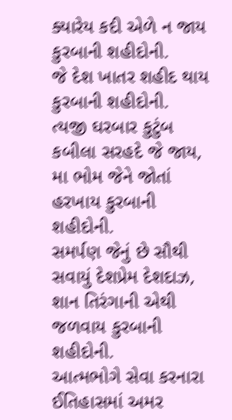ક્યારેય કદી એળે ન જાય કુરબાની શહીદોની.
જે દેશ ખાતર શહીદ થાય કુરબાની શહીદોની.
ત્યજી ઘરબાર કુટુંબ કબીલા સરહદે જે જાય,
મા ભોમ જેને જોતાં હરખાય કુરબાની શહીદોની.
સમર્પણ જેનું છે સૌથી સવાયું દેશપ્રેમ દેશદાઝ,
શાન તિરંગાની એથી જળવાય કુરબાની શહીદોની.
આત્મભોગે સેવા કરનારા ઈતિહાસમાં અમર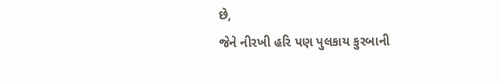છે,
જેને નીરખી હરિ પણ પુલકાય કુરબાની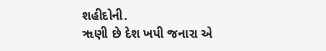શહીદોની.
ૠણી છે દેશ ખપી જનારા એ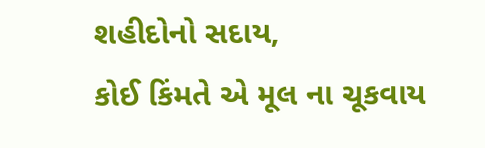શહીદોનો સદાય,
કોઈ કિંમતે એ મૂલ ના ચૂકવાય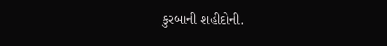કુરબાની શહીદોની.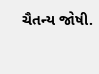ચૈતન્ય જોષી.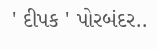' દીપક ' પોરબંદર..